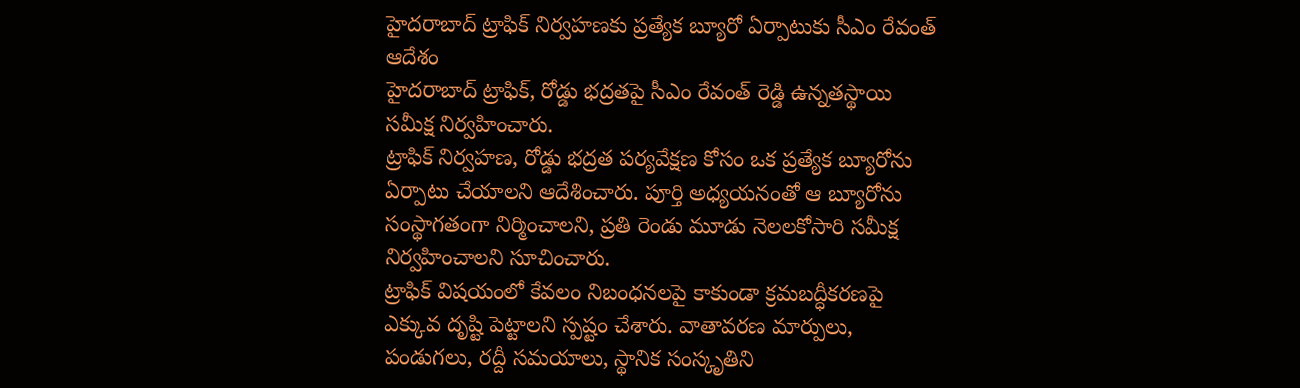హైదరాబాద్ ట్రాఫిక్ నిర్వహణకు ప్రత్యేక బ్యూరో ఏర్పాటుకు సీఎం రేవంత్ ఆదేశం
హైదరాబాద్ ట్రాఫిక్, రోడ్డు భద్రతపై సీఎం రేవంత్ రెడ్డి ఉన్నతస్థాయి సమీక్ష నిర్వహించారు.
ట్రాఫిక్ నిర్వహణ, రోడ్డు భద్రత పర్యవేక్షణ కోసం ఒక ప్రత్యేక బ్యూరోను ఏర్పాటు చేయాలని ఆదేశించారు. పూర్తి అధ్యయనంతో ఆ బ్యూరోను సంస్థాగతంగా నిర్మించాలని, ప్రతి రెండు మూడు నెలలకోసారి సమీక్ష నిర్వహించాలని సూచించారు.
ట్రాఫిక్ విషయంలో కేవలం నిబంధనలపై కాకుండా క్రమబద్ధీకరణపై ఎక్కువ దృష్టి పెట్టాలని స్పష్టం చేశారు. వాతావరణ మార్పులు, పండుగలు, రద్దీ సమయాలు, స్థానిక సంస్కృతిని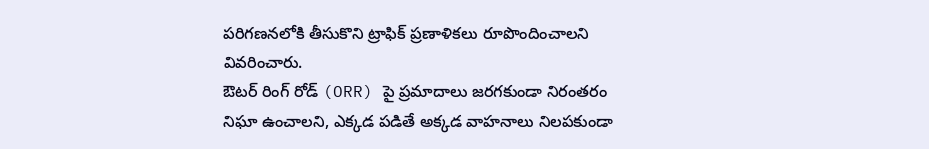పరిగణనలోకి తీసుకొని ట్రాఫిక్ ప్రణాళికలు రూపొందించాలని వివరించారు.
ఔటర్ రింగ్ రోడ్ (ORR) పై ప్రమాదాలు జరగకుండా నిరంతరం నిఘా ఉంచాలని, ఎక్కడ పడితే అక్కడ వాహనాలు నిలపకుండా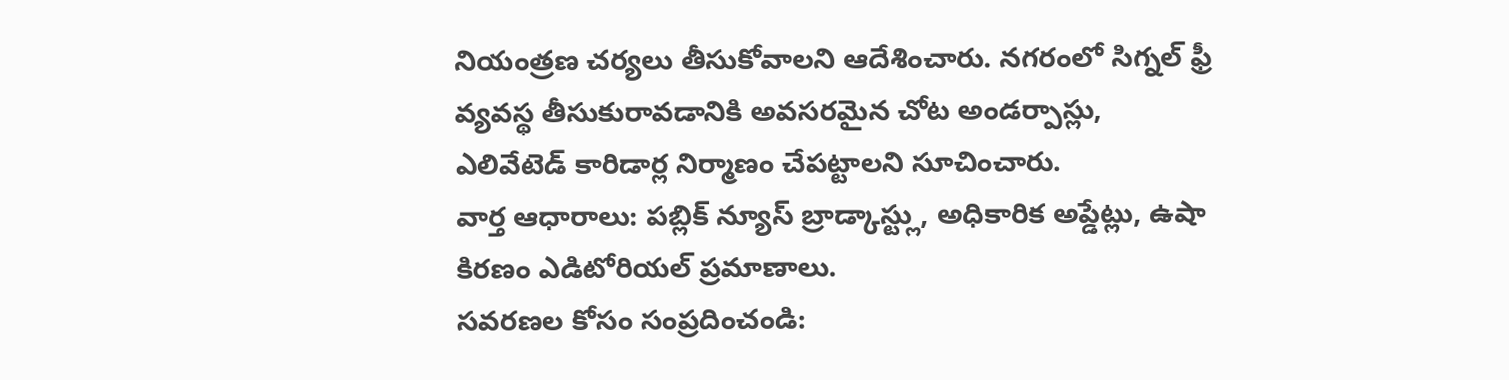నియంత్రణ చర్యలు తీసుకోవాలని ఆదేశించారు. నగరంలో సిగ్నల్ ఫ్రీ వ్యవస్థ తీసుకురావడానికి అవసరమైన చోట అండర్పాస్లు, ఎలివేటెడ్ కారిడార్ల నిర్మాణం చేపట్టాలని సూచించారు.
వార్త ఆధారాలు: పబ్లిక్ న్యూస్ బ్రాడ్కాస్ట్లు, అధికారిక అప్డేట్లు, ఉషా కిరణం ఎడిటోరియల్ ప్రమాణాలు.
సవరణల కోసం సంప్రదించండి: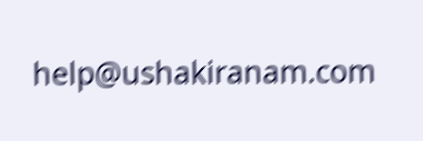help@ushakiranam.com